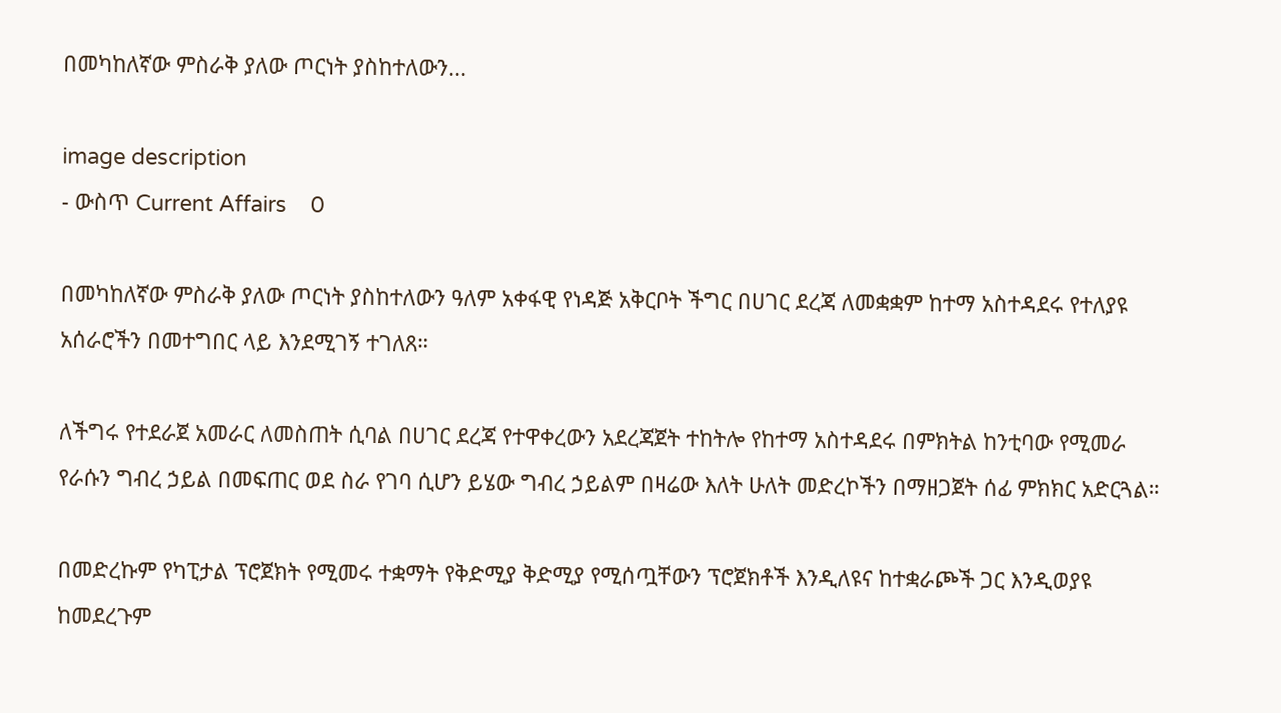በመካከለኛው ምስራቅ ያለው ጦርነት ያስከተለውን...

image description
- ውስጥ Current Affairs    0

በመካከለኛው ምስራቅ ያለው ጦርነት ያስከተለውን ዓለም አቀፋዊ የነዳጅ አቅርቦት ችግር በሀገር ደረጃ ለመቋቋም ከተማ አስተዳደሩ የተለያዩ አሰራሮችን በመተግበር ላይ እንደሚገኝ ተገለጸ።

ለችግሩ የተደራጀ አመራር ለመስጠት ሲባል በሀገር ደረጃ የተዋቀረውን አደረጃጀት ተከትሎ የከተማ አስተዳደሩ በምክትል ከንቲባው የሚመራ የራሱን ግብረ ኃይል በመፍጠር ወደ ስራ የገባ ሲሆን ይሄው ግብረ ኃይልም በዛሬው እለት ሁለት መድረኮችን በማዘጋጀት ሰፊ ምክክር አድርጓል።

በመድረኩም የካፒታል ፕሮጀክት የሚመሩ ተቋማት የቅድሚያ ቅድሚያ የሚሰጧቸውን ፕሮጀክቶች እንዲለዩና ከተቋራጮች ጋር እንዲወያዩ ከመደረጉም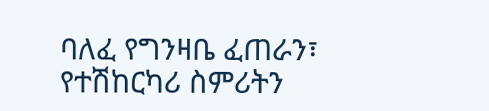ባለፈ የግንዛቤ ፈጠራን፣ የተሽከርካሪ ስምሪትን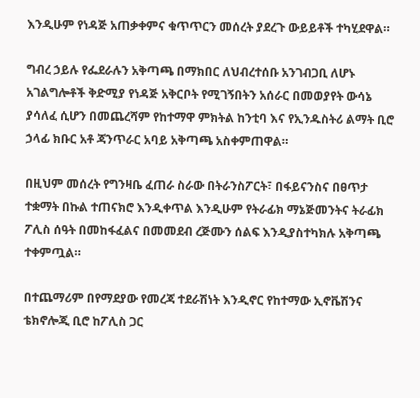እንዲሁም የነዳጅ አጠቃቀምና ቁጥጥርን መሰረት ያደረጉ ውይይቶች ተካሂደዋል።

ግብረ ኃይሉ የፌደራሉን አቅጣጫ በማክበር ለህብረተሰቡ አንገብጋቢ ለሆኑ አገልግሎቶች ቅድሚያ የነዳጅ አቅርቦት የሚገኝበትን አሰራር በመወያየት ውሳኔ ያሳለፈ ሲሆን በመጨረሻም የከተማዋ ምክትል ከንቲባ እና የኢንዱስትሪ ልማት ቢሮ ኃላፊ ክቡር አቶ ጃንጥራር አባይ አቅጣጫ አስቀምጠዋል።

በዚህም መሰረት የግንዛቤ ፈጠራ ስራው በትራንስፖርት፣ በፋይናንስና በፀጥታ ተቋማት በኩል ተጠናክሮ እንዲቀጥል እንዲሁም የትራፊክ ማኔጅመንትና ትራፊክ ፖሊስ ሰዓት በመከፋፈልና በመመደብ ረጅሙን ሰልፍ እንዲያስተካክሉ አቅጣጫ ተቀምጧል።

በተጨማሪም በየማደያው የመረጃ ተደራሽነት እንዲኖር የከተማው ኢኖቬሽንና ቴክኖሎጂ ቢሮ ከፖሊስ ጋር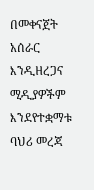በመቀናጀት አሰራር እንዲዘረጋና ሚዲያዎችም እንደየተቋማቱ ባህሪ መረጃ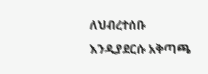ለህብረተሰቡ እንዲያደርሱ አቅጣጫ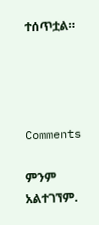ተሰጥቷል።




Comments

ምንም አልተገኘም.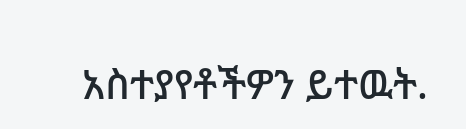አስተያየቶችዎን ይተዉት.